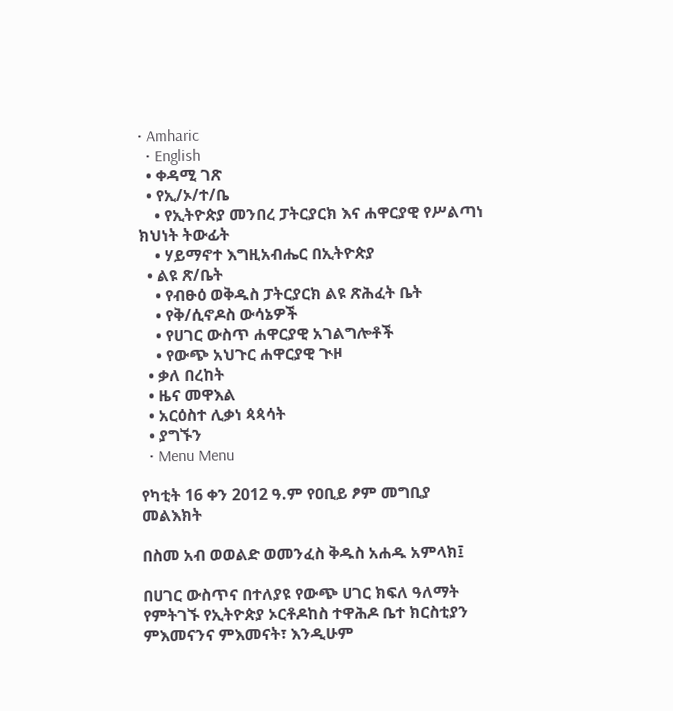• Amharic
  • English
  • ቀዳሚ ገጽ
  • የኢ/ኦ/ተ/ቤ
    • የኢትዮጵያ መንበረ ፓትርያርክ እና ሐዋርያዊ የሥልጣነ ክህነት ትውፊት
    • ሃይማኖተ እግዚአብሔር በኢትዮጵያ
  • ልዩ ጽ/ቤት
    • የብፁዕ ወቅዱስ ፓትርያርክ ልዩ ጽሕፈት ቤት
    • የቅ/ሲኖዶስ ውሳኔዎች
    • የሀገር ውስጥ ሐዋርያዊ አገልግሎቶች
    • የውጭ አህጉር ሐዋርያዊ ጒዞ
  • ቃለ በረከት
  • ዜና መዋእል
  • አርዕስተ ሊቃነ ጳጳሳት
  • ያግኙን
  • Menu Menu

የካቲት 16 ቀን 2012 ዓ.ም የዐቢይ ፆም መግቢያ መልእክት

በስመ አብ ወወልድ ወመንፈስ ቅዱስ አሐዱ አምላክ፤

በሀገር ውስጥና በተለያዩ የውጭ ሀገር ክፍለ ዓለማት የምትገኙ የኢትዮጵያ ኦርቶዶከስ ተዋሕዶ ቤተ ክርስቲያን ምእመናንና ምእመናት፣ እንዲሁም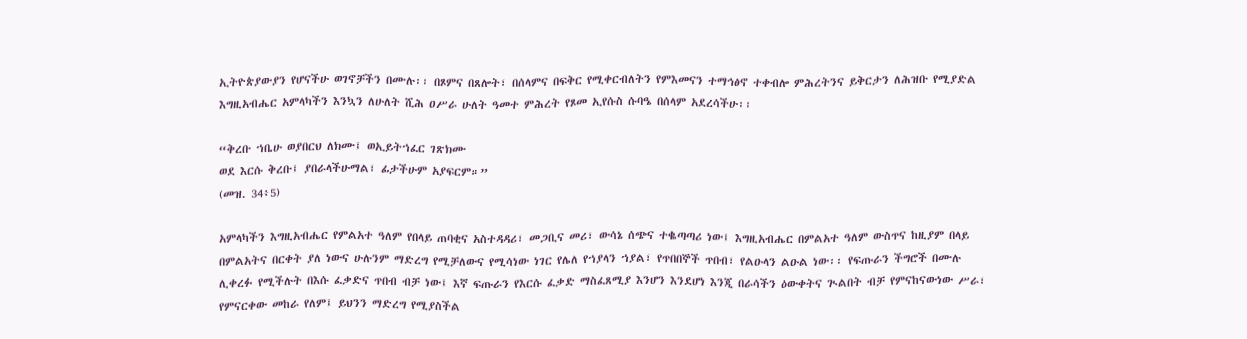ኢትዮጵያውያን የሆናችሁ ወገኖቻችን በሙሉ፡፡ በጾምና በጸሎት፣ በሰላምና በፍቅር የሚቀርብለትን የምእመናን ተማኅፅኖ ተቀብሎ ምሕረትንና ይቅርታን ለሕዝቡ የሚያድል እግዚአብሔር አምላካችን እንኳን ለሁለት ሺሕ ዐሥራ ሁለት ዓመተ ምሕረት የጾመ ኢየሱስ ሱባዔ በሰላም አደረሳችሁ፡፡

“ቅረቡ ኀቤሁ ወያበርህ ለክሙ፤ ወኢይትኀፈር ገጽክሙ
ወደ እርሱ ቅረቡ፤ ያበራላችሁማል፣ ፊታችሁም አያፍርም።”
(መዝ. 34፥5)

አምላካችን እግዚአብሔር የምልአተ ዓለም የበላይ ጠባቂና አስተዳዳሪ፣ መጋቢና መሪ፣ ውሳኔ ሰጭና ተቈጣጣሪ ነው፤ እግዚአብሔር በምልአተ ዓለም ውስጥና ከዚያም በላይ በምልአትና በርቀት ያለ ነውና ሁሉንም ማድረግ የሚቻለውና የሚሳነው ነገር የሌለ የኀያላን ኀያል፣ የጥበበኞች ጥበብ፣ የልዑላን ልዑል ነው፡፡ የፍጡራን ችግሮች በሙሉ ሊቀረፉ የሚችሉት በእሱ ፈቃድና ጥበብ ብቻ ነው፤ እኛ ፍጡራን የእርሱ ፈቃድ ማስፈጸሚያ እንሆን እንደሆነ እንጂ በራሳችን ዕውቀትና ጒልበት ብቻ የምናከናውነው ሥራ፣ የምናርቀው መከራ የለም፤ ይህንን ማድረግ የሚያስችል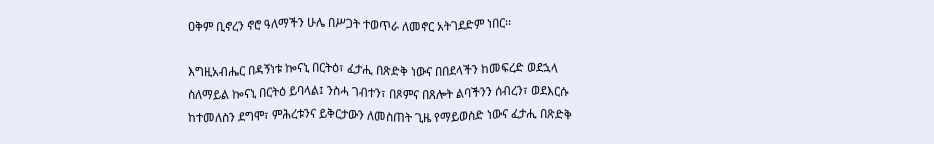ዐቅም ቢኖረን ኖሮ ዓለማችን ሁሌ በሥጋት ተወጥራ ለመኖር አትገደድም ነበር፡፡

እግዚአብሔር በዳኝነቱ ኰናኒ በርትዕ፣ ፈታሒ በጽድቅ ነውና በበደላችን ከመፍረድ ወደኋላ ስለማይል ኰናኒ በርትዕ ይባላል፤ ንስሓ ገብተን፣ በጾምና በጸሎት ልባችንን ሰብረን፣ ወደእርሱ ከተመለስን ደግሞ፣ ምሕረቱንና ይቅርታውን ለመስጠት ጊዜ የማይወስድ ነውና ፈታሒ በጽድቅ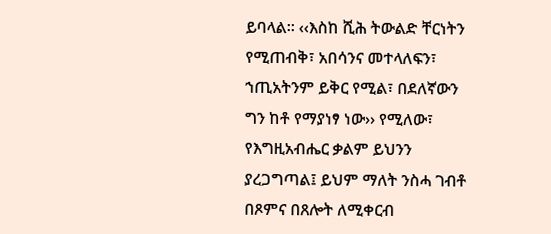ይባላል፡፡ ‹‹እስከ ሺሕ ትውልድ ቸርነትን የሚጠብቅ፣ አበሳንና መተላለፍን፣ ኀጢአትንም ይቅር የሚል፣ በደለኛውን ግን ከቶ የማያነፃ ነው›› የሚለው፣ የእግዚአብሔር ቃልም ይህንን ያረጋግጣል፤ ይህም ማለት ንስሓ ገብቶ በጾምና በጸሎት ለሚቀርብ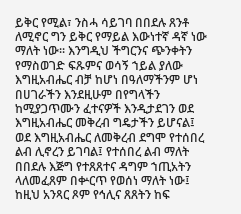ይቅር የሚል፣ ንስሓ ሳይገባ በበደሉ ጸንቶ ለሚኖር ግን ይቅር የማይል እውነተኛ ዳኛ ነው ማለት ነው፡፡ እንግዲህ ችግርንና ጭንቀትን የማስወገድ ፍጹምና ወሳኝ ኀይል ያለው እግዚአብሔር ብቻ ከሆነ በዓለማችንም ሆነ በሀገራችን እንደዚሁም በየግላችን ከሚያጋጥሙን ፈተናዎች እንዲታደገን ወደ እግዚአብሔር መቅረብ ግዴታችን ይሆናል፤ ወደ እግዚአብሔር ለመቅረብ ደግሞ የተሰበረ ልብ ሊኖረን ይገባል፤ የተሰበረ ልብ ማለት በበደሉ እጅግ የተጸጸተና ዳግም ኀጢአትን ላለመፈጸም በቍርጥ የወሰነ ማለት ነው፤ ከዚህ አንጻር ጾም የኅሊና ጸጸትን ከፍ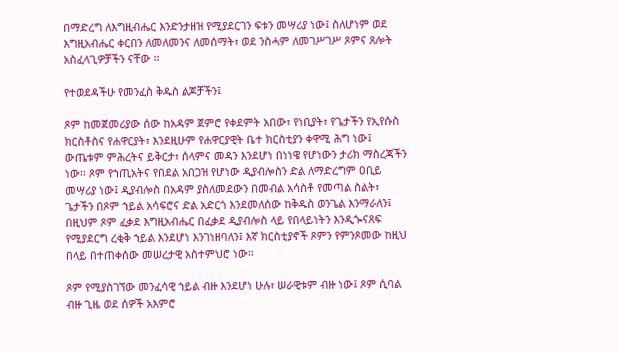በማድረግ ለእግዚብሔር እንድንታዘዝ የሚያደርገን ፍቱን መሣሪያ ነው፤ ስለሆነም ወደ እግዚአብሔር ቀርበን ለመለመንና ለመሰማት፣ ወደ ንስሓም ለመገሥገሥ ጾምና ጸሎት አስፈላጊዎቻችን ናቸው ፡፡

የተወደዳችሁ የመንፈስ ቅዱስ ልጆቻችን፤

ጾም ከመጀመሪያው ሰው ከአዳም ጀምሮ የቀደምት አበው፣ የነቢያት፣ የጌታችን የኢየሱስ ክርስቶስና የሐዋርያት፣ እንደዚሁም የሐዋርያዊት ቤተ ክርስቲያን ቀዋሚ ሕግ ነው፤ ውጤቱም ምሕረትና ይቅርታ፣ ሰላምና መዳን እንደሆነ በነነዌ የሆነውን ታሪክ ማስረጃችን ነው፡፡ ጾም የኀጢአትና የበደል አበጋዝ የሆነው ዲያብሎስን ድል ለማድረግም ዐቢይ መሣሪያ ነው፤ ዲያብሎስ በአዳም ያስለመደውን በመብል አሳስቶ የመጣል ስልት፣ ጌታችን በጾም ኀይል አሳፍሮና ድል አድርጎ እንደመለሰው ከቅዱስ ወንጌል እንማራለን፤ በዚህም ጾም ፈቃደ እግዚአብሔር በፈቃደ ዲያብሎስ ላይ የበላይነትን እንዲጐናጸፍ የሚያደርግ ረቂቅ ኀይል እንደሆነ እንገነዘባለን፤ እኛ ክርስቲያኖች ጾምን የምንጾመው ከዚህ በላይ በተጠቀሰው መሠረታዊ አስተምህሮ ነው፡፡

ጾም የሚያስገኘው መንፈሳዊ ኀይል ብዙ እንደሆነ ሁሉ፣ ሠራዊቱም ብዙ ነው፤ ጾም ሲባል ብዙ ጊዜ ወደ ሰዎች አእምሮ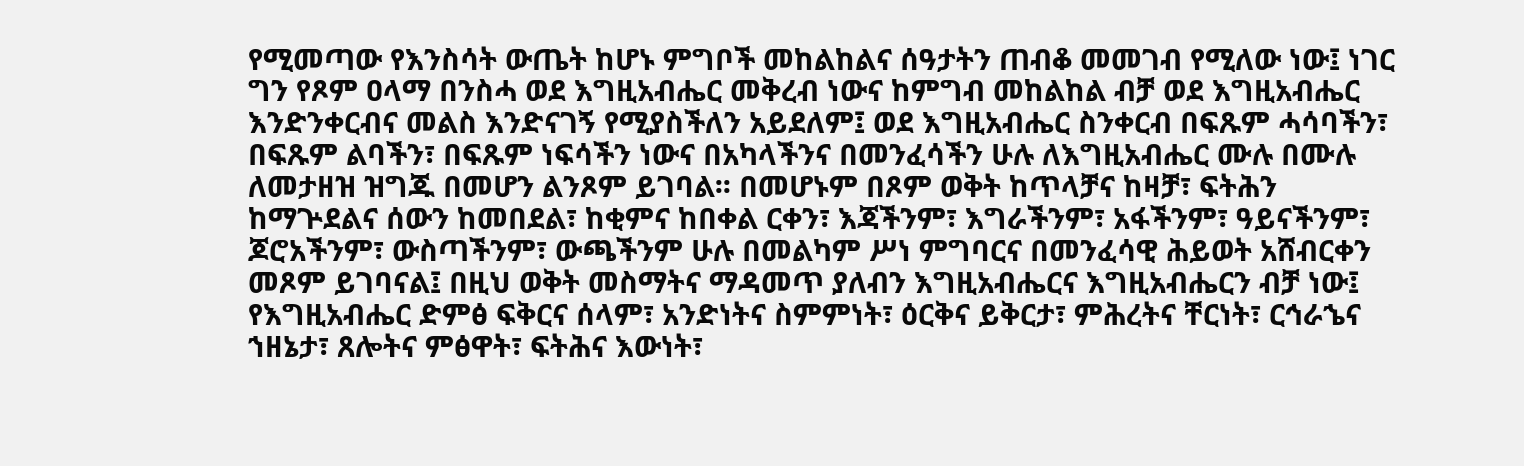የሚመጣው የእንስሳት ውጤት ከሆኑ ምግቦች መከልከልና ሰዓታትን ጠብቆ መመገብ የሚለው ነው፤ ነገር ግን የጾም ዐላማ በንስሓ ወደ እግዚአብሔር መቅረብ ነውና ከምግብ መከልከል ብቻ ወደ እግዚአብሔር እንድንቀርብና መልስ እንድናገኝ የሚያስችለን አይደለም፤ ወደ እግዚአብሔር ስንቀርብ በፍጹም ሓሳባችን፣ በፍጹም ልባችን፣ በፍጹም ነፍሳችን ነውና በአካላችንና በመንፈሳችን ሁሉ ለእግዚአብሔር ሙሉ በሙሉ ለመታዘዝ ዝግጁ በመሆን ልንጾም ይገባል፡፡ በመሆኑም በጾም ወቅት ከጥላቻና ከዛቻ፣ ፍትሕን ከማጕደልና ሰውን ከመበደል፣ ከቂምና ከበቀል ርቀን፣ እጃችንም፣ እግራችንም፣ አፋችንም፣ ዓይናችንም፣ ጆሮአችንም፣ ውስጣችንም፣ ውጫችንም ሁሉ በመልካም ሥነ ምግባርና በመንፈሳዊ ሕይወት አሸብርቀን መጾም ይገባናል፤ በዚህ ወቅት መስማትና ማዳመጥ ያለብን እግዚአብሔርና እግዚአብሔርን ብቻ ነው፤ የእግዚአብሔር ድምፅ ፍቅርና ሰላም፣ አንድነትና ስምምነት፣ ዕርቅና ይቅርታ፣ ምሕረትና ቸርነት፣ ርኅራኄና ኀዘኔታ፣ ጸሎትና ምፅዋት፣ ፍትሕና እውነት፣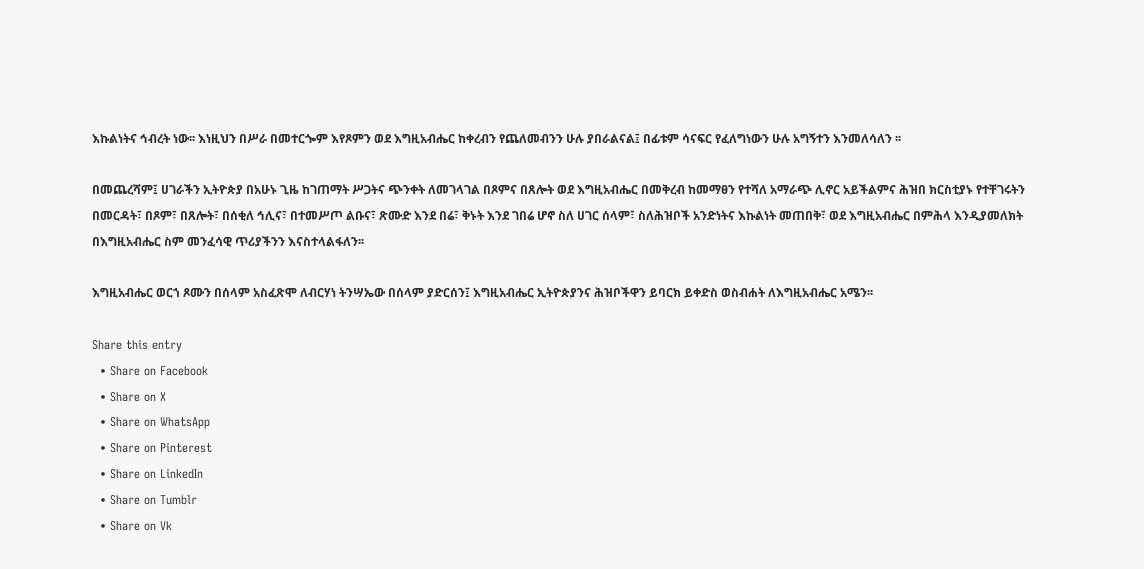እኩልነትና ኅብረት ነው፡፡ እነዚህን በሥራ በመተርጐም እየጾምን ወደ እግዚአብሔር ከቀረብን የጨለመብንን ሁሉ ያበራልናል፤ በፊቱም ሳናፍር የፈለግነውን ሁሉ አግኝተን እንመለሳለን ፡፡

በመጨረሻም፤ ሀገራችን ኢትዮጵያ በአሁኑ ጊዜ ከገጠማት ሥጋትና ጭንቀት ለመገላገል በጾምና በጸሎት ወደ እግዚአብሔር በመቅረብ ከመማፀን የተሻለ አማራጭ ሊኖር አይችልምና ሕዝበ ክርስቲያኑ የተቸገሩትን በመርዳት፣ በጾም፣ በጸሎት፣ በሰቂለ ኅሊና፣ በተመሥጦ ልቡና፣ ጽሙድ እንደ በሬ፣ ቅኑት እንደ ገበሬ ሆኖ ስለ ሀገር ሰላም፣ ስለሕዝቦች አንድነትና እኩልነት መጠበቅ፣ ወደ እግዚአብሔር በምሕላ እንዲያመለክት በእግዚአብሔር ስም መንፈሳዊ ጥሪያችንን እናስተላልፋለን፡፡

እግዚአብሔር ወርኀ ጾሙን በሰላም አስፈጽሞ ለብርሃነ ትንሣኤው በሰላም ያድርሰን፤ እግዚአብሔር ኢትዮጵያንና ሕዝቦችዋን ይባርክ ይቀድስ ወስብሐት ለእግዚአብሔር አሜን፡፡

Share this entry
  • Share on Facebook
  • Share on X
  • Share on WhatsApp
  • Share on Pinterest
  • Share on LinkedIn
  • Share on Tumblr
  • Share on Vk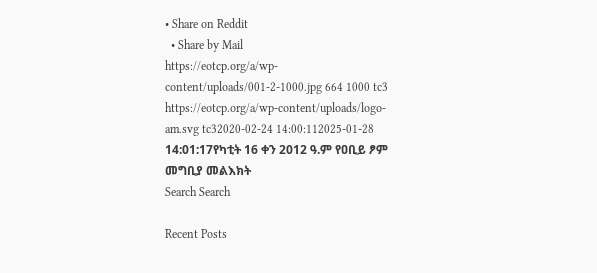• Share on Reddit
  • Share by Mail
https://eotcp.org/a/wp-content/uploads/001-2-1000.jpg 664 1000 tc3 https://eotcp.org/a/wp-content/uploads/logo-am.svg tc32020-02-24 14:00:112025-01-28 14:01:17የካቲት 16 ቀን 2012 ዓ.ም የዐቢይ ፆም መግቢያ መልእክት
Search Search

Recent Posts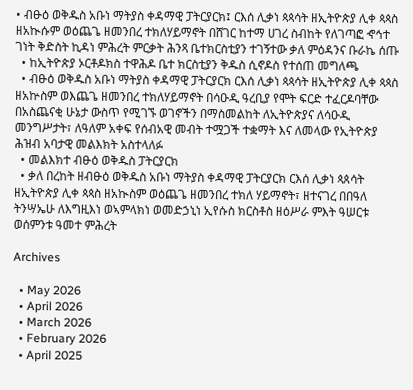• ብፁዕ ወቅዱስ አቡነ ማትያስ ቀዳማዊ ፓትርያርክ፤ ርእሰ ሊቃነ ጳጳሳት ዘኢትዮጵያ ሊቀ ጳጳስ ዘአኲሱም ወዕጨጌ ዘመንበረ ተክለሃይማኖት በሸገር ከተማ ሀገረ ስብከት የለገጣፎ ኆኅተ ገነት ቅድስት ኪዳነ ምሕረት ምርቃት ሕንጻ ቤተክርስቲያን ተገኝተው ቃለ ምዕዳንና ቡራኬ ሰጡ
  • ከኢትዮጵያ ኦርቶዶክስ ተዋሕዶ ቤተ ክርስቲያን ቅዱስ ሲኖዶስ የተሰጠ መግለጫ
  • ብፁዕ ወቅዱስ አቡነ ማትያስ ቀዳማዊ ፓትርያርክ ርእሰ ሊቃነ ጳጳሳት ዘኢትዮጵያ ሊቀ ጳጳስ ዘአኵስም ወእጨጌ ዘመንበረ ተክለሃይማኖት በሳዑዲ ዓረቢያ የሞት ፍርድ ተፈርዶባቸው በአስጨናቂ ሁኔታ ውስጥ የሚገኙ ወገኖችን በማስመልከት ለኢትዮጵያና ለሳዑዲ መንግሥታት፣ ለዓለም አቀፍ የሰብአዊ መብት ተሟጋች ተቋማት እና ለመላው የኢትዮጵያ ሕዝብ አባታዊ መልእክት አስተላለፉ
  • መልእክተ ብፁዕ ወቅዱስ ፓትርያርክ
  • ቃለ በረከት ዘብፁዕ ወቅዱስ አቡነ ማትያስ ቀዳማዊ ፓትርያርክ ርእሰ ሊቃነ ጳጰሳት ዘኢትዮጵያ ሊቀ ጳጳስ ዘአኲስም ወዕጨጌ ዘመንበረ ተክለ ሃይማኖት፣ ዘተናገረ በበዓለ ትንሣኤሁ ለእግዚእነ ወኣምላክነ ወመድኃኒነ ኢየሱስ ክርስቶስ ዘዕሥራ ምእት ዓሠርቱ ወሰምንቱ ዓመተ ምሕረት

Archives

  • May 2026
  • April 2026
  • March 2026
  • February 2026
  • April 2025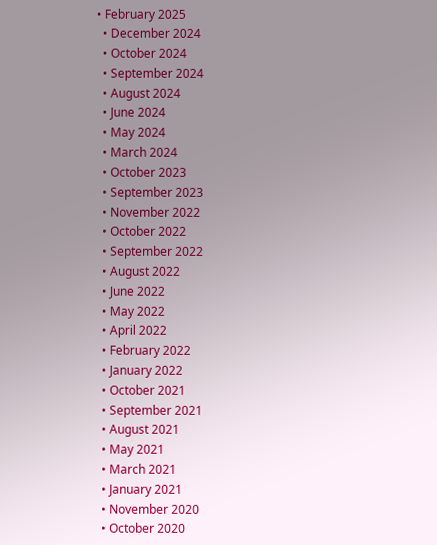• February 2025
  • December 2024
  • October 2024
  • September 2024
  • August 2024
  • June 2024
  • May 2024
  • March 2024
  • October 2023
  • September 2023
  • November 2022
  • October 2022
  • September 2022
  • August 2022
  • June 2022
  • May 2022
  • April 2022
  • February 2022
  • January 2022
  • October 2021
  • September 2021
  • August 2021
  • May 2021
  • March 2021
  • January 2021
  • November 2020
  • October 2020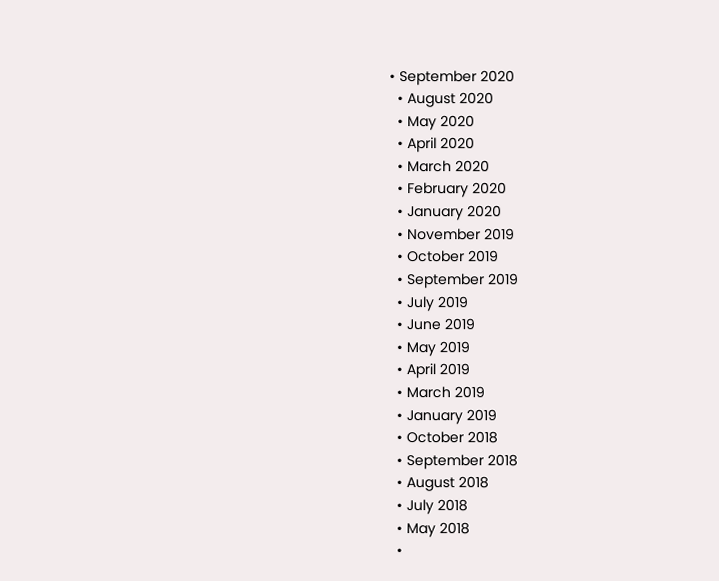• September 2020
  • August 2020
  • May 2020
  • April 2020
  • March 2020
  • February 2020
  • January 2020
  • November 2019
  • October 2019
  • September 2019
  • July 2019
  • June 2019
  • May 2019
  • April 2019
  • March 2019
  • January 2019
  • October 2018
  • September 2018
  • August 2018
  • July 2018
  • May 2018
  •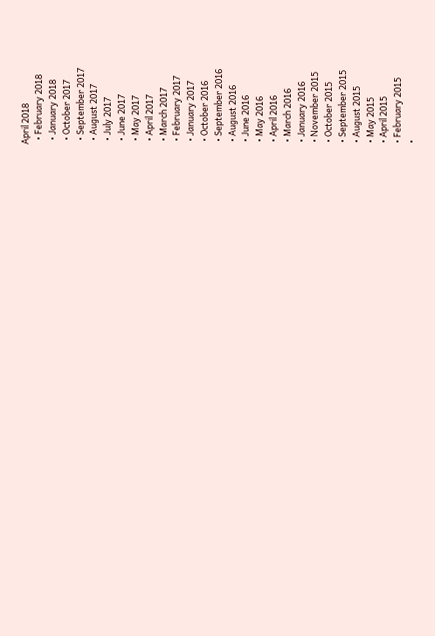April 2018
  • February 2018
  • January 2018
  • October 2017
  • September 2017
  • August 2017
  • July 2017
  • June 2017
  • May 2017
  • April 2017
  • March 2017
  • February 2017
  • January 2017
  • October 2016
  • September 2016
  • August 2016
  • June 2016
  • May 2016
  • April 2016
  • March 2016
  • January 2016
  • November 2015
  • October 2015
  • September 2015
  • August 2015
  • May 2015
  • April 2015
  • February 2015
  •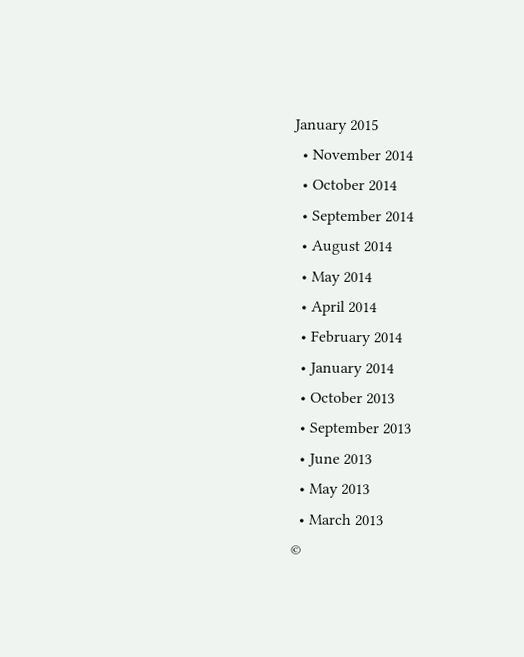January 2015
  • November 2014
  • October 2014
  • September 2014
  • August 2014
  • May 2014
  • April 2014
  • February 2014
  • January 2014
  • October 2013
  • September 2013
  • June 2013
  • May 2013
  • March 2013
©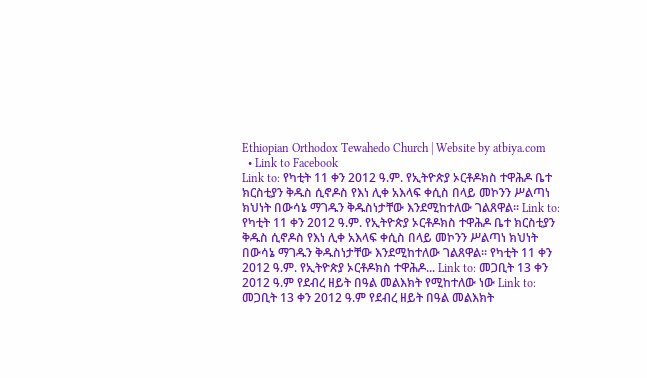Ethiopian Orthodox Tewahedo Church | Website by atbiya.com
  • Link to Facebook
Link to: የካቲት 11 ቀን 2012 ዓ.ም. የኢትዮጵያ ኦርቶዶክስ ተዋሕዶ ቤተ ክርስቲያን ቅዱስ ሲኖዶስ የእነ ሊቀ አእላፍ ቀሲስ በላይ መኮንን ሥልጣነ ክህነት በውሳኔ ማገዱን ቅዱስነታቸው እንደሚከተለው ገልጸዋል፡፡ Link to: የካቲት 11 ቀን 2012 ዓ.ም. የኢትዮጵያ ኦርቶዶክስ ተዋሕዶ ቤተ ክርስቲያን ቅዱስ ሲኖዶስ የእነ ሊቀ አእላፍ ቀሲስ በላይ መኮንን ሥልጣነ ክህነት በውሳኔ ማገዱን ቅዱስነታቸው እንደሚከተለው ገልጸዋል፡፡ የካቲት 11 ቀን 2012 ዓ.ም. የኢትዮጵያ ኦርቶዶክስ ተዋሕዶ... Link to: መጋቢት 13 ቀን 2012 ዓ.ም የደብረ ዘይት በዓል መልእክት የሚከተለው ነው Link to: መጋቢት 13 ቀን 2012 ዓ.ም የደብረ ዘይት በዓል መልእክት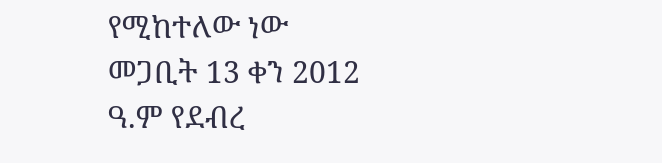የሚከተለው ነው መጋቢት 13 ቀን 2012 ዓ.ም የደብረ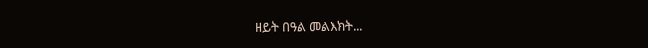ዘይት በዓል መልእክት...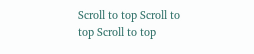Scroll to top Scroll to top Scroll to top